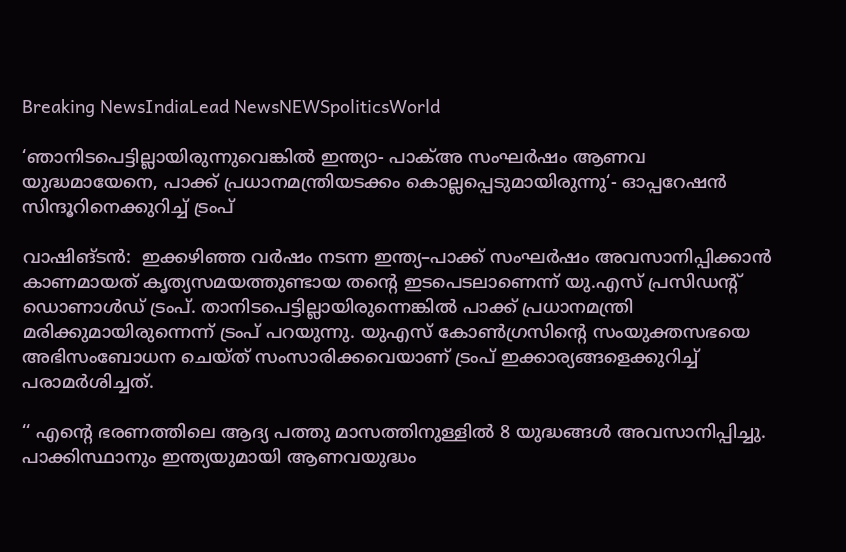Breaking NewsIndiaLead NewsNEWSpoliticsWorld

‘ഞാനിടപെട്ടില്ലായിരുന്നുവെങ്കിൽ ഇന്ത്യാ- പാക്അ സംഘർഷം ആണവ യുദ്ധമായേനെ, പാക്ക് പ്രധാനമന്ത്രിയടക്കം കൊല്ലപ്പെടുമായിരുന്നു‘- ഓപ്പറേഷൻ സിന്ദൂറിനെക്കുറിച്ച് ട്രംപ്

വാഷിങ്ടൻ:  ഇക്കഴിഞ്ഞ വർഷം നടന്ന ഇന്ത്യ–പാക്ക് സംഘർഷം അവസാനിപ്പിക്കാൻ കാണമായത് കൃത്യസമയത്തുണ്ടായ തന്റെ ഇടപെടലാണെന്ന് യു.എസ് പ്രസിഡന്റ് ഡൊണാൾഡ് ട്രംപ്. താനിടപെട്ടില്ലായിരുന്നെങ്കിൽ പാക്ക് പ്രധാനമന്ത്രി മരിക്കുമായിരുന്നെന്ന് ട്രംപ് പറയുന്നു. യുഎസ് കോൺഗ്രസിന്റെ സംയുക്തസഭയെ അഭിസംബോധന ചെയ്ത് സംസാരിക്കവെയാണ് ട്രംപ് ഇക്കാര്യങ്ങളെക്കുറിച്ച് പരാമർശിച്ചത്.

‘‘ എന്റെ ഭരണത്തിലെ ആദ്യ പത്തു മാസത്തിനുള്ളിൽ 8 യുദ്ധങ്ങൾ അവസാനിപ്പിച്ചു. പാക്കിസ്ഥാനും ഇന്ത്യയുമായി ആണവയുദ്ധം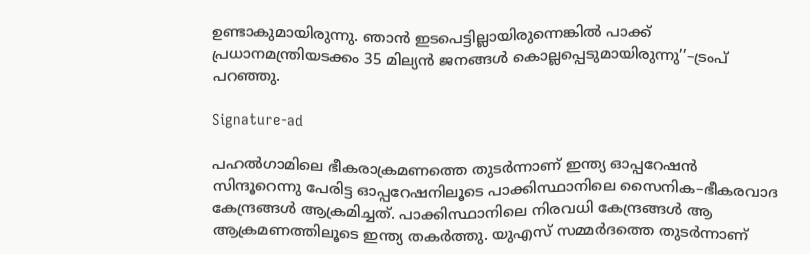ഉണ്ടാകുമായിരുന്നു. ഞാൻ ഇടപെട്ടില്ലായിരുന്നെങ്കിൽ പാക്ക് പ്രധാനമന്ത്രിയടക്കം 35 മില്യൻ ജനങ്ങൾ കൊല്ലപ്പെടുമായിരുന്നു’’–ട്രംപ് പറഞ്ഞു.

Signature-ad

പഹൽഗാമിലെ ഭീകരാക്രമണത്തെ തുടർന്നാണ് ഇന്ത്യ ഓപ്പറേഷൻ സിന്ദൂറെന്നു പേരിട്ട ഓപ്പറേഷനിലൂടെ പാക്കിസ്ഥാനിലെ സൈനിക–ഭീകരവാദ കേന്ദ്രങ്ങൾ ആക്രമിച്ചത്. പാക്കിസ്ഥാനിലെ നിരവധി കേന്ദ്രങ്ങൾ ആ ആക്രമണത്തിലൂടെ ഇന്ത്യ തകർത്തു. യുഎസ് സമ്മർദത്തെ തുടർന്നാണ്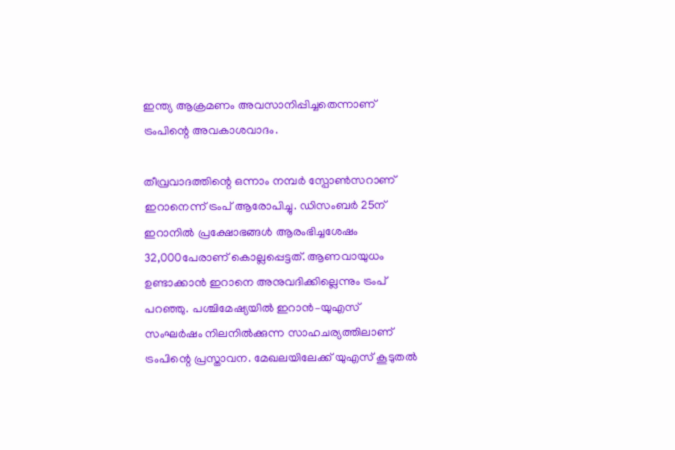ഇന്ത്യ ആക്രമണം അവസാനിപ്പിച്ചതെന്നാണ് ട്രംപിന്റെ അവകാശവാദം.

തീവ്രവാദത്തിന്റെ ഒന്നാം നമ്പർ സ്പോൺസറാണ് ഇറാനെന്ന് ട്രംപ് ആരോപിച്ചു. ഡിസംബർ 25ന് ഇറാനിൽ പ്രക്ഷോഭങ്ങൾ ആരംഭിച്ചശേഷം 32,000പേരാണ് കൊല്ലപ്പെട്ടത്. ആണവായുധം ഉണ്ടാക്കാൻ ഇറാനെ അനുവദിക്കില്ലെന്നും ട്രംപ് പറ‍ഞ്ഞു. പശ്ചിമേഷ്യയിൽ ഇറാൻ–യുഎസ് സംഘർഷം നിലനിൽക്കുന്ന സാഹചര്യത്തിലാണ് ട്രംപിന്റെ പ്രസ്താവന. മേഖലയിലേക്ക് യുഎസ് കൂടുതൽ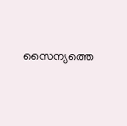സൈന്യത്തെ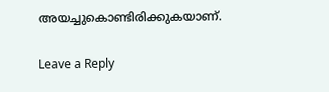അയച്ചുകൊണ്ടിരിക്കുകയാണ്.

Leave a Reply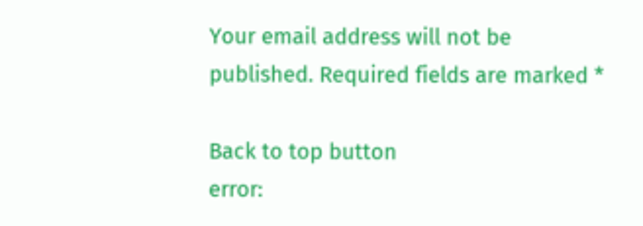Your email address will not be published. Required fields are marked *

Back to top button
error: